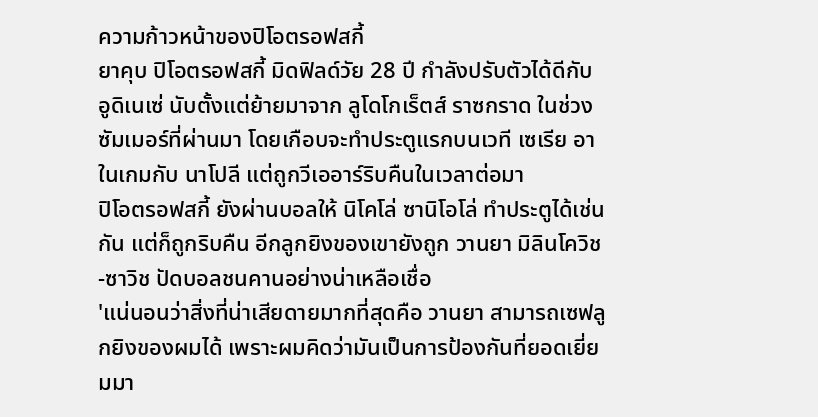ความก้าวหน้าของปิโอตรอฟสกี้
ยาคุบ ปิโอตรอฟสกี้ มิดฟิลด์วัย 28 ปี กำลังปรับตัวได้ดีกับ อูดิเนเซ่ นับตั้งแต่ย้ายมาจาก ลูโดโกเร็ตส์ ราซกราด ในช่วงซัมเมอร์ที่ผ่านมา โดยเกือบจะทำประตูแรกบนเวที เซเรีย อา ในเกมกับ นาโปลี แต่ถูกวีเออาร์ริบคืนในเวลาต่อมา
ปิโอตรอฟสกี้ ยังผ่านบอลให้ นิโคโล่ ซานิโอโล่ ทำประตูได้เช่นกัน แต่ก็ถูกริบคืน อีกลูกยิงของเขายังถูก วานยา มิลินโควิช-ซาวิช ปัดบอลชนคานอย่างน่าเหลือเชื่อ
'แน่นอนว่าสิ่งที่น่าเสียดายมากที่สุดคือ วานยา สามารถเซฟลูกยิงของผมได้ เพราะผมคิดว่ามันเป็นการป้องกันที่ยอดเยี่ยมมา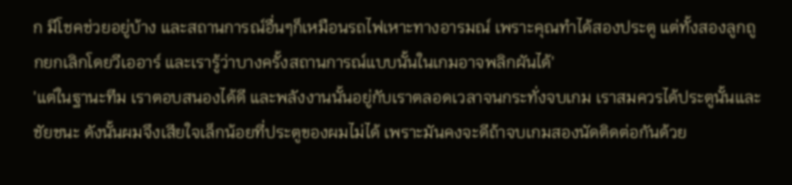ก มีโชคช่วยอยู่บ้าง และสถานการณ์อื่นๆก็เหมือนรถไฟเหาะทางอารมณ์ เพราะคุณทำได้สองประตู แต่ทั้งสองลูกถูกยกเลิกโดยวีเออาร์ และเรารู้ว่าบางครั้งสถานการณ์แบบนั้นในเกมอาจพลิกผันได้'
'แต่ในฐานะทีม เราตอบสนองได้ดี และพลังงานนั้นอยู่กับเราตลอดเวลาจนกระทั่งจบเกม เราสมควรได้ประตูนั้นและชัยชนะ ดังนั้นผมจึงเสียใจเล็กน้อยที่ประตูของผมไม่ได้ เพราะมันคงจะดีถ้าจบเกมสองนัดติดต่อกันด้วย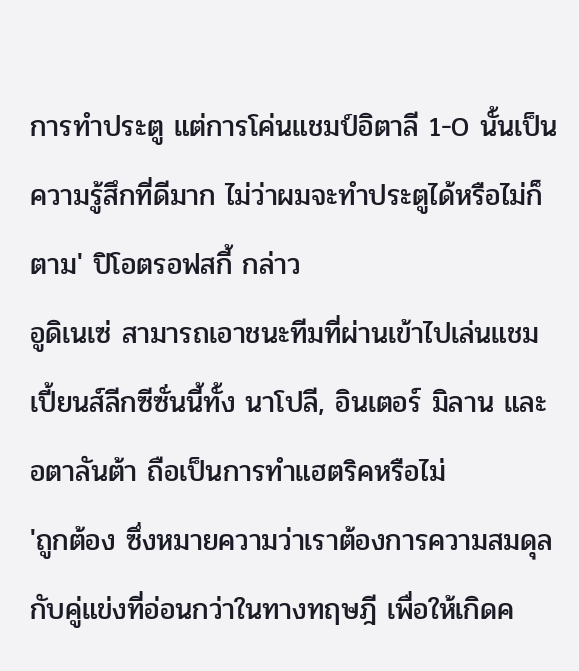การทำประตู แต่การโค่นแชมป์อิตาลี 1-0 นั้นเป็นความรู้สึกที่ดีมาก ไม่ว่าผมจะทำประตูได้หรือไม่ก็ตาม' ปิโอตรอฟสกี้ กล่าว
อูดิเนเซ่ สามารถเอาชนะทีมที่ผ่านเข้าไปเล่นแชมเปี้ยนส์ลีกซีซั่นนี้ทั้ง นาโปลี, อินเตอร์ มิลาน และ อตาลันต้า ถือเป็นการทำแฮตริคหรือไม่
'ถูกต้อง ซึ่งหมายความว่าเราต้องการความสมดุลกับคู่แข่งที่อ่อนกว่าในทางทฤษฎี เพื่อให้เกิดค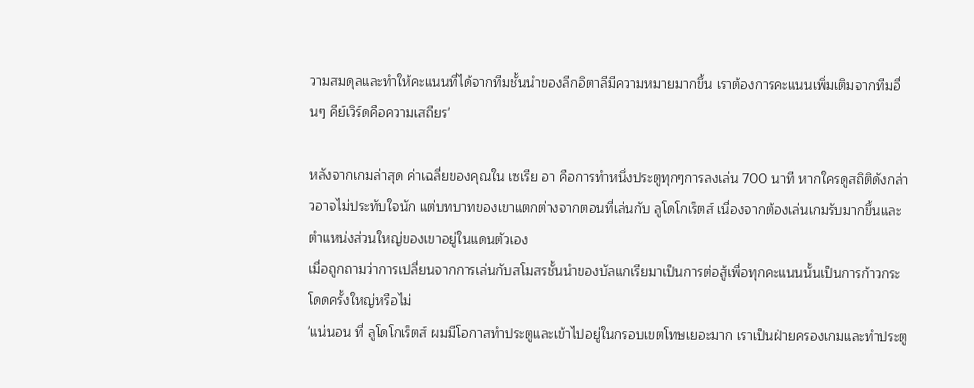วามสมดุลและทำให้คะแนนที่ได้จากทีมชั้นนำของลีกอิตาลีมีความหมายมากขึ้น เราต้องการคะแนนเพิ่มเติมจากทีมอื่นๆ คีย์เวิร์ดคือความเสถียร'

หลังจากเกมล่าสุด ค่าเฉลี่ยของคุณใน เซเรีย อา คือการทำหนึ่งประตูทุกๆการลงเล่น 700 นาที หากใครดูสถิติดังกล่าวอาจไม่ประทับใจนัก แต่บทบาทของเขาแตกต่างจากตอนที่เล่นกับ ลูโดโกเร็ตส์ เนื่องจากต้องเล่นเกมรับมากขึ้นและตำแหน่งส่วนใหญ่ของเขาอยู่ในแดนตัวเอง
เมื่อถูกถามว่าการเปลี่ยนจากการเล่นกับสโมสรชั้นนำของบัลแกเรียมาเป็นการต่อสู้เพื่อทุกคะแนนนั้นเป็นการก้าวกระโดดครั้งใหญ่หรือไม่
'แน่นอน ที่ ลูโดโกเร็ตส์ ผมมีโอกาสทำประตูและเข้าไปอยู่ในกรอบเขตโทษเยอะมาก เราเป็นฝ่ายครองเกมและทำประตู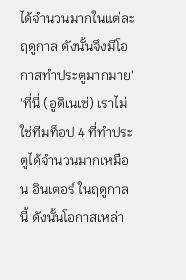ได้จำนวนมากในแต่ละฤดูกาล ดังนั้นจึงมีโอกาสทำประตูมากมาย'
'ที่นี่ (อูดิเนเซ่) เราไม่ใช่ทีมท็อป 4 ที่ทำประตูได้จำนวนมากเหมือน อินเตอร์ ในฤดูกาลนี้ ดังนั้นโอกาสเหล่า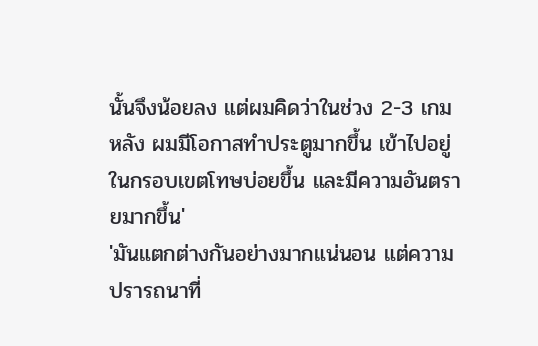นั้นจึงน้อยลง แต่ผมคิดว่าในช่วง 2-3 เกมหลัง ผมมีโอกาสทำประตูมากขึ้น เข้าไปอยู่ในกรอบเขตโทษบ่อยขึ้น และมีความอันตรายมากขึ้น'
'มันแตกต่างกันอย่างมากแน่นอน แต่ความปรารถนาที่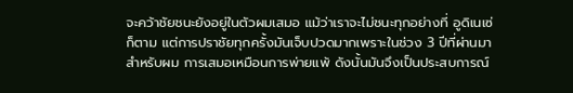จะคว้าชัยชนะยังอยู่ในตัวผมเสมอ แม้ว่าเราจะไม่ชนะทุกอย่างที่ อูดิเนเซ่ ก็ตาม แต่การปราชัยทุกครั้งมันเจ็บปวดมากเพราะในช่วง 3 ปีที่ผ่านมา สำหรับผม การเสมอเหมือนการพ่ายแพ้ ดังนั้นมันจึงเป็นประสบการณ์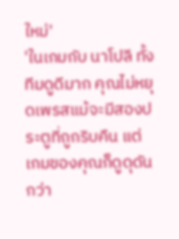ใหม่'
'ในเกมกับ นาโปลี ทั้งทีมดูดีมาก คุณไม่หยุดเพรสแม้จะมีสองประตูที่ถูกริบคืน แต่เกมของคุณก็ดูดุดันกว่า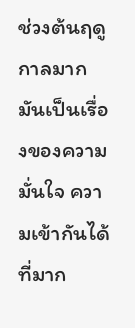ช่วงต้นฤดูกาลมาก มันเป็นเรื่องของความมั่นใจ ความเข้ากันได้ที่มาก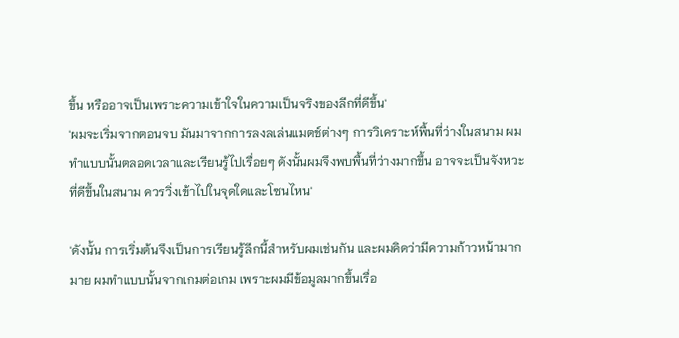ขึ้น หรืออาจเป็นเพราะความเข้าใจในความเป็นจริงของลีกที่ดีขึ้น'
'ผมจะเริ่มจากตอนจบ มันมาจากการลงลเล่นแมตช์ต่างๆ การวิเคราะห์พื้นที่ว่างในสนาม ผมทำแบบนั้นตลอดเวลาและเรียนรู้ไปเรื่อยๆ ดังนั้นผมจึงพบพื้นที่ว่างมากขึ้น อาจจะเป็นจังหวะที่ดีขึ้นในสนาม ควรวิ่งเข้าไปในจุดใดและโซนไหน'

'ดังนั้น การเริ่มต้นจึงเป็นการเรียนรู้ลีกนี้สำหรับผมเช่นกัน และผมคิดว่ามีความก้าวหน้ามากมาย ผมทำแบบนั้นจากเกมต่อเกม เพราะผมมีข้อมูลมากขึ้นเรื่อ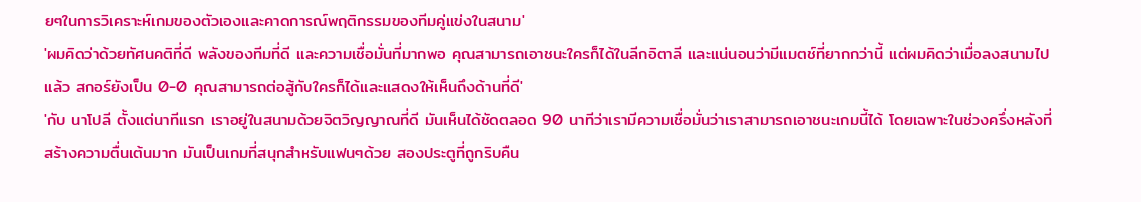ยๆในการวิเคราะห์เกมของตัวเองและคาดการณ์พฤติกรรมของทีมคู่แข่งในสนาม'
'ผมคิดว่าด้วยทัศนคติที่ดี พลังของทีมที่ดี และความเชื่อมั่นที่มากพอ คุณสามารถเอาชนะใครก็ได้ในลีกอิตาลี และแน่นอนว่ามีแมตช์ที่ยากกว่านี้ แต่ผมคิดว่าเมื่อลงสนามไปแล้ว สกอร์ยังเป็น 0-0 คุณสามารถต่อสู้กับใครก็ได้และแสดงให้เห็นถึงด้านที่ดี'
'กับ นาโปลี ตั้งแต่นาทีแรก เราอยู่ในสนามด้วยจิตวิญญาณที่ดี มันเห็นได้ชัดตลอด 90 นาทีว่าเรามีความเชื่อมั่นว่าเราสามารถเอาชนะเกมนี้ได้ โดยเฉพาะในช่วงครึ่งหลังที่สร้างความตื่นเต้นมาก มันเป็นเกมที่สนุกสำหรับแฟนๆด้วย สองประตูที่ถูกริบคืน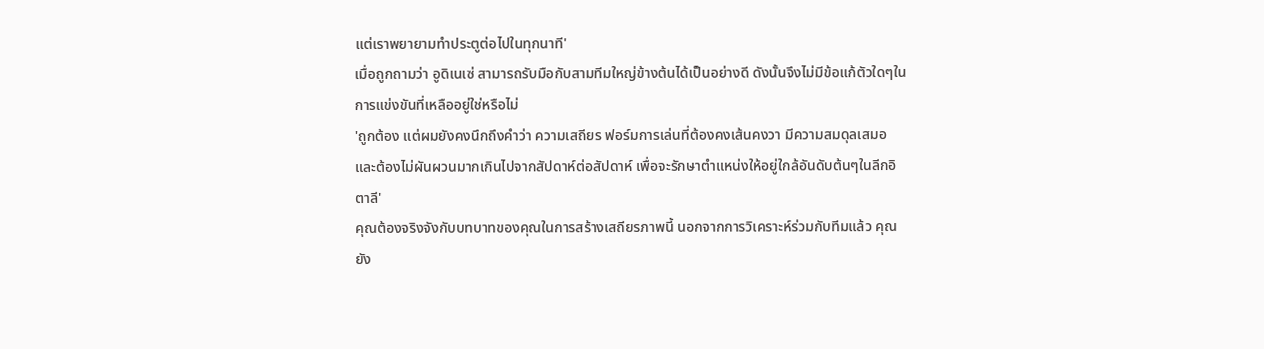แต่เราพยายามทำประตูต่อไปในทุกนาที'
เมื่อถูกถามว่า อูดิเนเซ่ สามารถรับมือกับสามทีมใหญ่ข้างต้นได้เป็นอย่างดี ดังนั้นจึงไม่มีข้อแก้ตัวใดๆในการแข่งขันที่เหลืออยู่ใช่หรือไม่
'ถูกต้อง แต่ผมยังคงนึกถึงคำว่า ความเสถียร ฟอร์มการเล่นที่ต้องคงเส้นคงวา มีความสมดุลเสมอ และต้องไม่ผันผวนมากเกินไปจากสัปดาห์ต่อสัปดาห์ เพื่อจะรักษาตำแหน่งให้อยู่ใกล้อันดับต้นๆในลีกอิตาลี'
คุณต้องจริงจังกับบทบาทของคุณในการสร้างเสถียรภาพนี้ นอกจากการวิเคราะห์ร่วมกับทีมแล้ว คุณยัง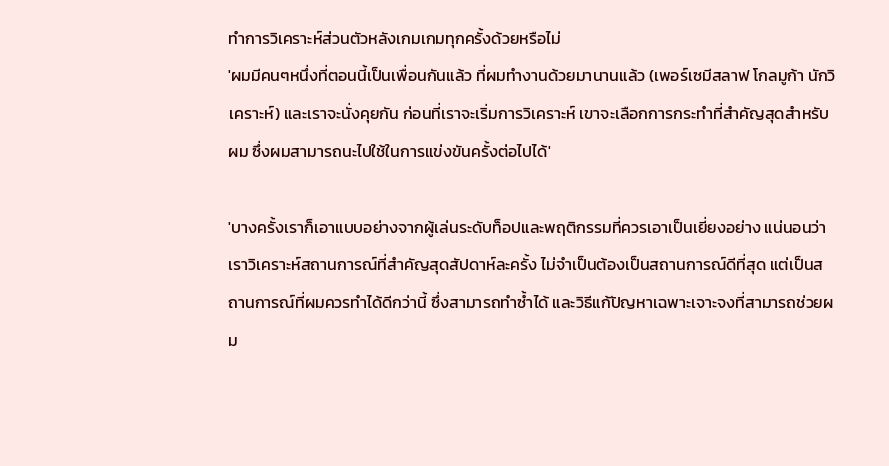ทำการวิเคราะห์ส่วนตัวหลังเกมเกมทุกครั้งด้วยหรือไม่
'ผมมีคนๆหนึ่งที่ตอนนี้เป็นเพื่อนกันแล้ว ที่ผมทำงานด้วยมานานแล้ว (เพอร์เซมีสลาฟ โกลมูก้า นักวิเคราะห์) และเราจะนั่งคุยกัน ก่อนที่เราจะเริ่มการวิเคราะห์ เขาจะเลือกการกระทำที่สำคัญสุดสำหรับผม ซึ่งผมสามารถนะไปใช้ในการแข่งขันครั้งต่อไปได้'

'บางครั้งเราก็เอาแบบอย่างจากผู้เล่นระดับท็อปและพฤติกรรมที่ควรเอาเป็นเยี่ยงอย่าง แน่นอนว่าเราวิเคราะห์สถานการณ์ที่สำคัญสุดสัปดาห์ละครั้ง ไม่จำเป็นต้องเป็นสถานการณ์ดีที่สุด แต่เป็นสถานการณ์ที่ผมควรทำได้ดีกว่านี้ ซึ่งสามารถทำซ้ำได้ และวิธีแก้ปัญหาเฉพาะเจาะจงที่สามารถช่วยผม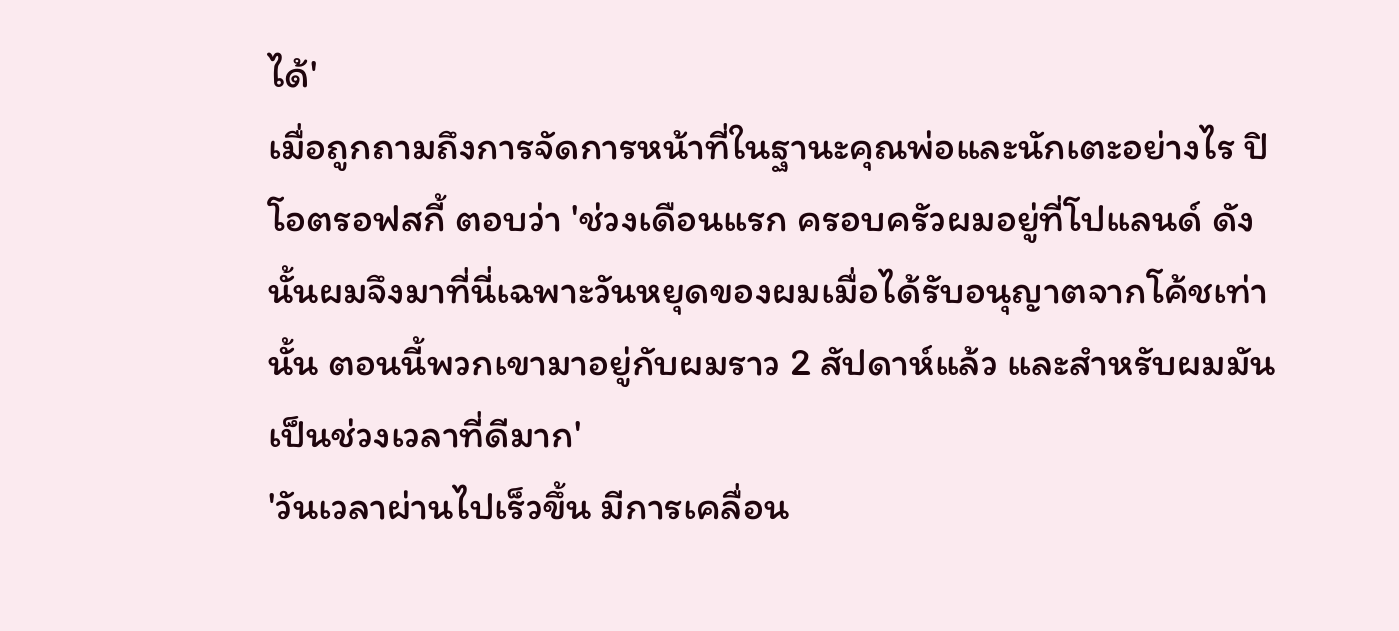ได้'
เมื่อถูกถามถึงการจัดการหน้าที่ในฐานะคุณพ่อและนักเตะอย่างไร ปิโอตรอฟสกี้ ตอบว่า 'ช่วงเดือนแรก ครอบครัวผมอยู่ที่โปแลนด์ ดังนั้นผมจึงมาที่นี่เฉพาะวันหยุดของผมเมื่อได้รับอนุญาตจากโค้ชเท่านั้น ตอนนี้พวกเขามาอยู่กับผมราว 2 สัปดาห์แล้ว และสำหรับผมมันเป็นช่วงเวลาที่ดีมาก'
'วันเวลาผ่านไปเร็วขึ้น มีการเคลื่อน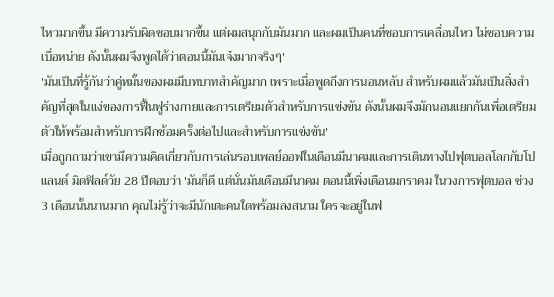ไหวมากขึ้น มีความรับผิดชอบมากขึ้น แต่ผมสนุกกับมันมาก และผมเป็นคนที่ชอบการเคลื่อนไหว ไม่ชอบความเบื่อหน่าย ดังนั้นผมจึงพูดได้ว่าตอนนี้มันเจ๋งมากจริงๆ'
'มันเป็นที่รู้กันว่าคู่หมั้นของผมมีบทบาทสำคัญมาก เพราะเมื่อพูดถึงการนอนหลับ สำหรับผมแล้วมันเป็นสิ่งสำคัญที่สุดในแง่ของการฟื้นฟูร่างกายและการเตรียมตัวสำหรับการแข่งขัน ดังนั้นผมจึงมักนอนแยกกันเพื่อเตรียมตัวให้พร้อมสำหรับการฝึกซ้อมครั้งต่อไปและสำหรับการแข่งขัน'
เมื่อถูกถามว่าเขามีความคิดเกี่ยวกับการเล่นรอบเพลย์ออฟในเดือนมีนาคมและการเดินทางไปฟุตบอลโลกกับโปแลนด์ มิดฟิลด์วัย 28 ปีตอบว่า 'มันก็ดี แต่นั่นมันเดือนมีนาคม ตอนนี้เพิ่งเดือนมกราคม ในวงการฟุตบอล ช่วง 3 เดือนนั้นนานมาก คุณไม่รู้ว่าจะมีนักเตะคนใดพร้อมลงสนาม ใครจะอยู่ในฟ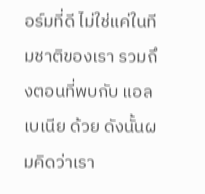อร์มที่ดี ไม่ใช่แค่ในทีมชาติของเรา รวมถึงตอนที่พบกับ แอลเบเนีย ด้วย ดังนั้นผมคิดว่าเรา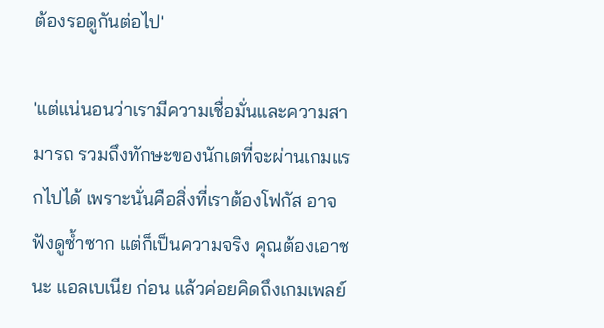ต้องรอดูกันต่อไป'

'แต่แน่นอนว่าเรามีความเชื่อมั่นและความสามารถ รวมถึงทักษะของนักเตที่จะผ่านเกมแรกไปได้ เพราะนั่นคือสิ่งที่เราต้องโฟกัส อาจฟังดูซ้ำซาก แต่ก็เป็นความจริง คุณต้องเอาชนะ แอลเบเนีย ก่อน แล้วค่อยคิดถึงเกมเพลย์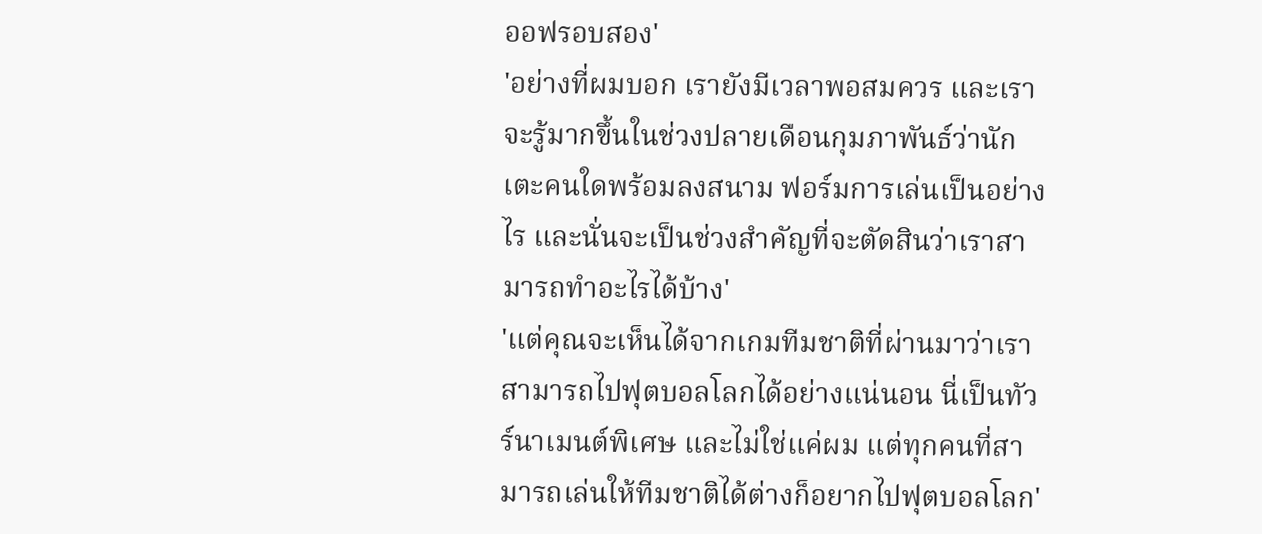ออฟรอบสอง'
'อย่างที่ผมบอก เรายังมีเวลาพอสมควร และเราจะรู้มากขึ้นในช่วงปลายเดือนกุมภาพันธ์ว่านักเตะคนใดพร้อมลงสนาม ฟอร์มการเล่นเป็นอย่างไร และนั่นจะเป็นช่วงสำคัญที่จะตัดสินว่าเราสามารถทำอะไรได้บ้าง'
'แต่คุณจะเห็นได้จากเกมทีมชาติที่ผ่านมาว่าเราสามารถไปฟุตบอลโลกได้อย่างแน่นอน นี่เป็นทัวร์นาเมนต์พิเศษ และไม่ใช่แค่ผม แต่ทุกคนที่สามารถเล่นให้ทีมชาติได้ต่างก็อยากไปฟุตบอลโลก'